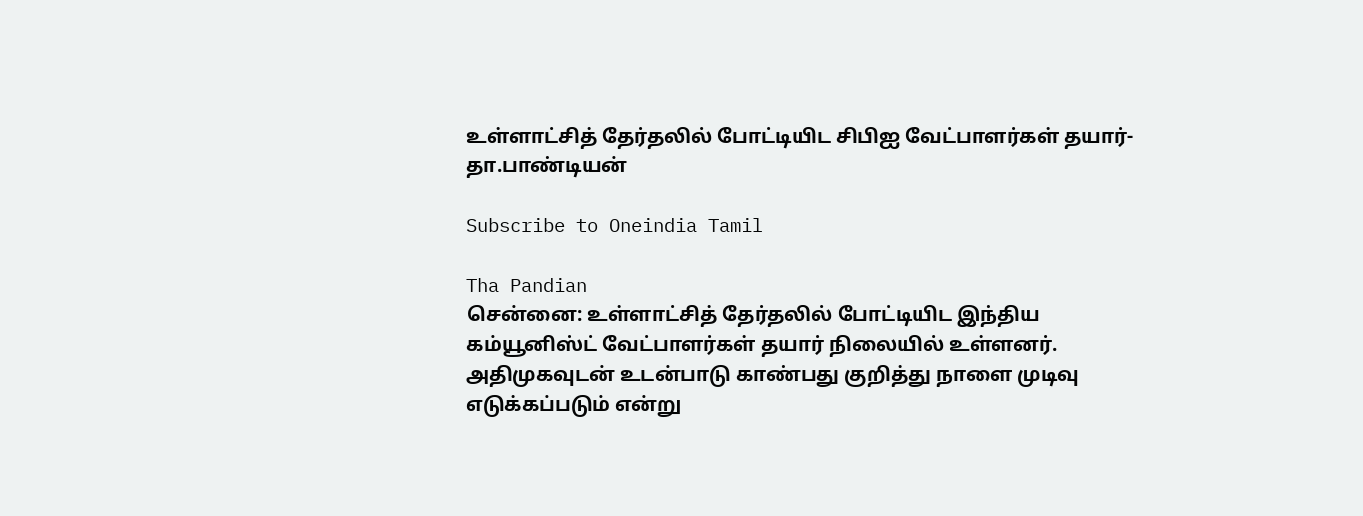உள்ளாட்சித் தேர்தலில் போட்டியிட சிபிஐ வேட்பாளர்கள் தயார்- தா.பாண்டியன்

Subscribe to Oneindia Tamil

Tha Pandian
சென்னை: உள்ளாட்சித் தேர்தலில் போட்டியிட இந்திய கம்யூனிஸ்ட் வேட்பாளர்கள் தயார் நிலையில் உள்ளனர். அதிமுகவுடன் உடன்பாடு காண்பது குறித்து நாளை முடிவு எடுக்கப்படும் என்று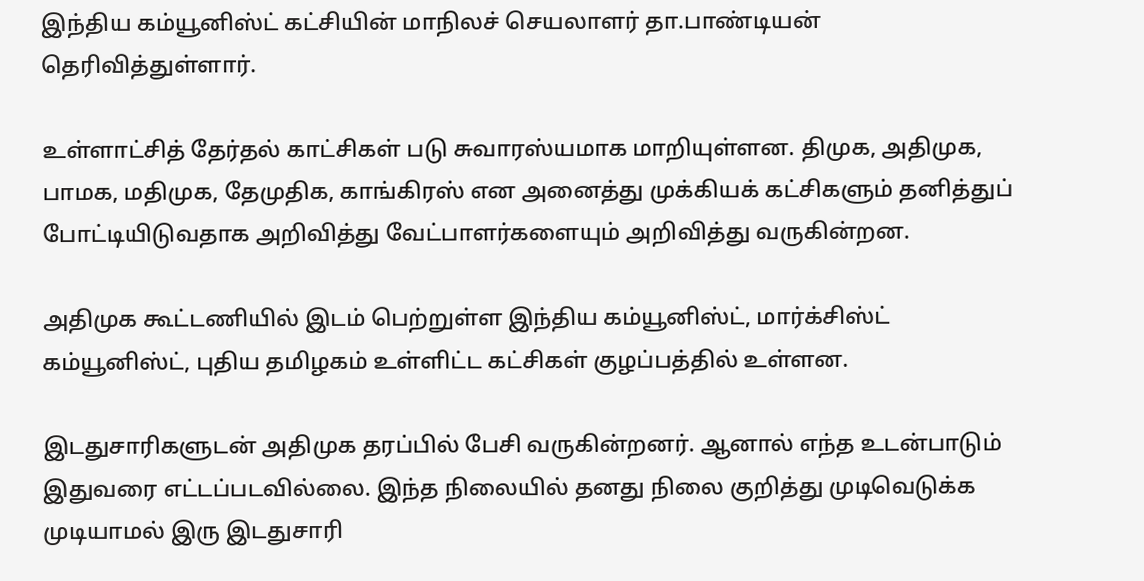இந்திய கம்யூனிஸ்ட் கட்சியின் மாநிலச் செயலாளர் தா.பாண்டியன் தெரிவித்துள்ளார்.

உள்ளாட்சித் தேர்தல் காட்சிகள் படு சுவாரஸ்யமாக மாறியுள்ளன. திமுக, அதிமுக, பாமக, மதிமுக, தேமுதிக, காங்கிரஸ் என அனைத்து முக்கியக் கட்சிகளும் தனித்துப் போட்டியிடுவதாக அறிவித்து வேட்பாளர்களையும் அறிவித்து வருகின்றன.

அதிமுக கூட்டணியில் இடம் பெற்றுள்ள இந்திய கம்யூனிஸ்ட், மார்க்சிஸ்ட் கம்யூனிஸ்ட், புதிய தமிழகம் உள்ளிட்ட கட்சிகள் குழப்பத்தில் உள்ளன.

இடதுசாரிகளுடன் அதிமுக தரப்பில் பேசி வருகின்றனர். ஆனால் எந்த உடன்பாடும் இதுவரை எட்டப்படவில்லை. இந்த நிலையில் தனது நிலை குறித்து முடிவெடுக்க முடியாமல் இரு இடதுசாரி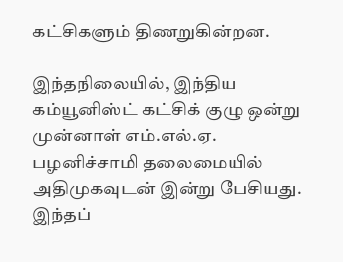கட்சிகளும் திணறுகின்றன.

இந்தநிலையில், இந்திய கம்யூனிஸ்ட் கட்சிக் குழு ஒன்று முன்னாள் எம்.எல்.ஏ. பழனிச்சாமி தலைமையில் அதிமுகவுடன் இன்று பேசியது. இந்தப்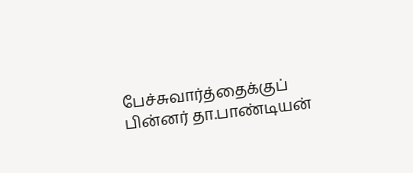பேச்சுவார்த்தைக்குப் பின்னர் தா.பாண்டியன்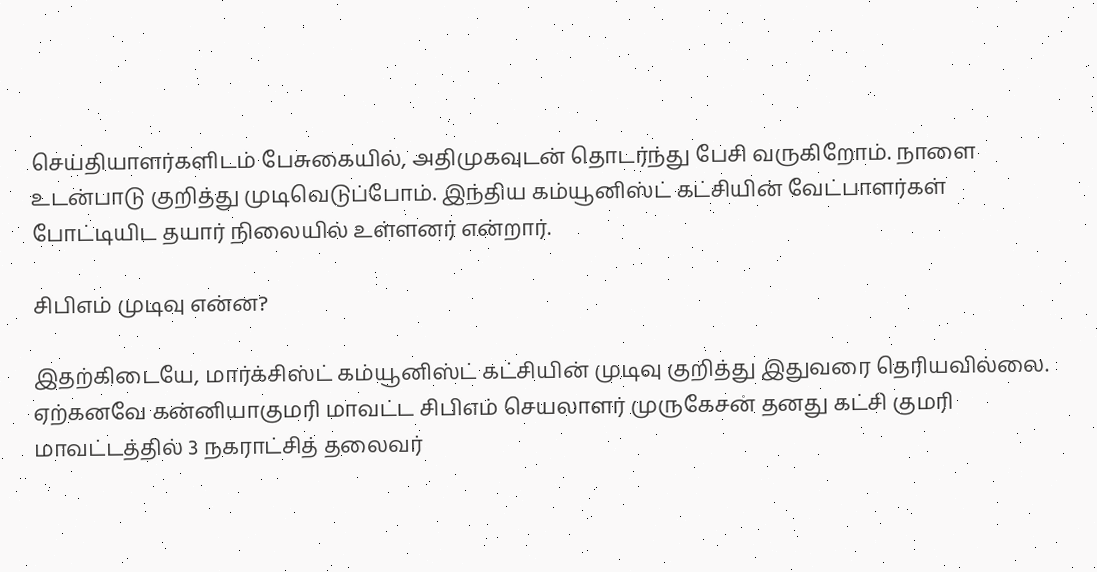செய்தியாளர்களிடம் பேசுகையில், அதிமுகவுடன் தொடர்ந்து பேசி வருகிறோம். நாளை உடன்பாடு குறித்து முடிவெடுப்போம். இந்திய கம்யூனிஸ்ட் கட்சியின் வேட்பாளர்கள் போட்டியிட தயார் நிலையில் உள்ளனர் என்றார்.

சிபிஎம் முடிவு என்ன?

இதற்கிடையே, மார்க்சிஸ்ட் கம்யூனிஸ்ட் கட்சியின் முடிவு குறித்து இதுவரை தெரியவில்லை. ஏற்கனவே கன்னியாகுமரி மாவட்ட சிபிஎம் செயலாளர் முருகேசன் தனது கட்சி குமரி மாவட்டத்தில் 3 நகராட்சித் தலைவர்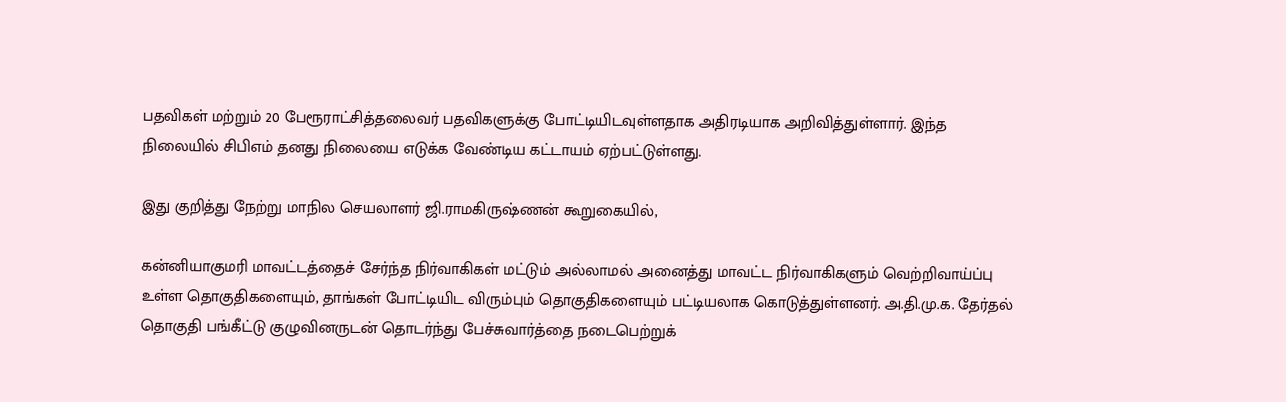பதவிகள் மற்றும் 20 பேரூராட்சித்தலைவர் பதவிகளுக்கு போட்டியிடவுள்ளதாக அதிரடியாக அறிவித்துள்ளார். இந்த நிலையில் சிபிஎம் தனது நிலையை எடுக்க வேண்டிய கட்டாயம் ஏற்பட்டுள்ளது.

இது குறித்து நேற்று மாநில செயலாளர் ஜி.ராமகிருஷ்ணன் கூறுகையில்,

கன்னியாகுமரி மாவட்டத்தைச் சேர்ந்த நிர்வாகிகள் மட்டும் அல்லாமல் அனைத்து மாவட்ட நிர்வாகிகளும் வெற்றிவாய்ப்பு உள்ள தொகுதிகளையும், தாங்கள் போட்டியிட விரும்பும் தொகுதிகளையும் பட்டியலாக கொடுத்துள்ளனர். அ.தி.மு.க. தேர்தல் தொகுதி பங்கீட்டு குழுவினருடன் தொடர்ந்து பேச்சுவார்த்தை நடைபெற்றுக்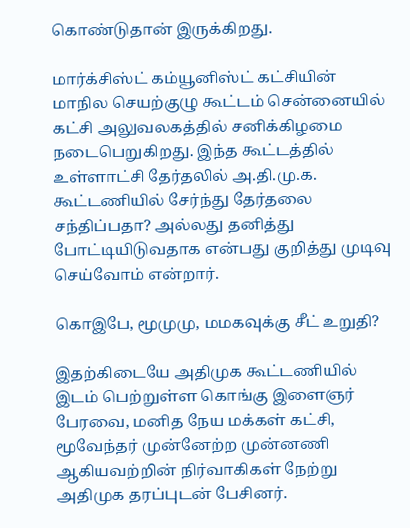கொண்டுதான் இருக்கிறது.

மார்க்சிஸ்ட் கம்யூனிஸ்ட் கட்சியின் மாநில செயற்குழு கூட்டம் சென்னையில் கட்சி அலுவலகத்தில் சனிக்கிழமை நடைபெறுகிறது. இந்த கூட்டத்தில் உள்ளாட்சி தேர்தலில் அ.தி.மு.க. கூட்டணியில் சேர்ந்து தேர்தலை சந்திப்பதா? அல்லது தனித்து போட்டியிடுவதாக என்பது குறித்து முடிவு செய்வோம் என்றார்.

கொஇபே, மூமுமு, மமகவுக்கு சீட் உறுதி?

இதற்கிடையே அதிமுக கூட்டணியில் இடம் பெற்றுள்ள கொங்கு இளைஞர் பேரவை, மனித நேய மக்கள் கட்சி, மூவேந்தர் முன்னேற்ற முன்னணி ஆகியவற்றின் நிர்வாகிகள் நேற்று அதிமுக தரப்புடன் பேசினர்.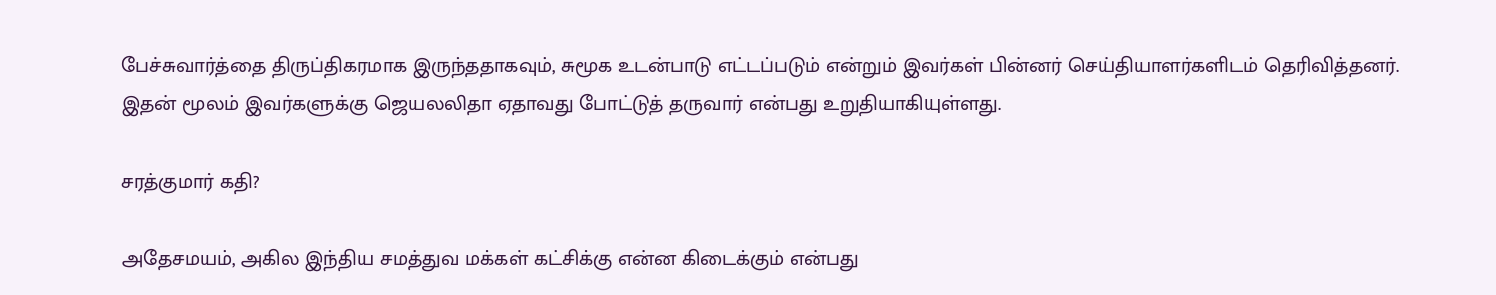பேச்சுவார்த்தை திருப்திகரமாக இருந்ததாகவும், சுமூக உடன்பாடு எட்டப்படும் என்றும் இவர்கள் பின்னர் செய்தியாளர்களிடம் தெரிவித்தனர். இதன் மூலம் இவர்களுக்கு ஜெயலலிதா ஏதாவது போட்டுத் தருவார் என்பது உறுதியாகியுள்ளது.

சரத்குமார் கதி?

அதேசமயம், அகில இந்திய சமத்துவ மக்கள் கட்சிக்கு என்ன கிடைக்கும் என்பது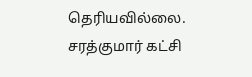தெரியவில்லை. சரத்குமார் கட்சி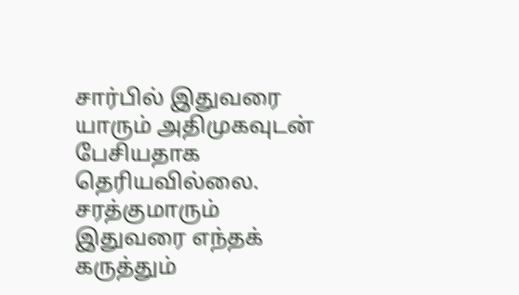சார்பில் இதுவரை யாரும் அதிமுகவுடன் பேசியதாக தெரியவில்லை. சரத்குமாரும் இதுவரை எந்தக் கருத்தும்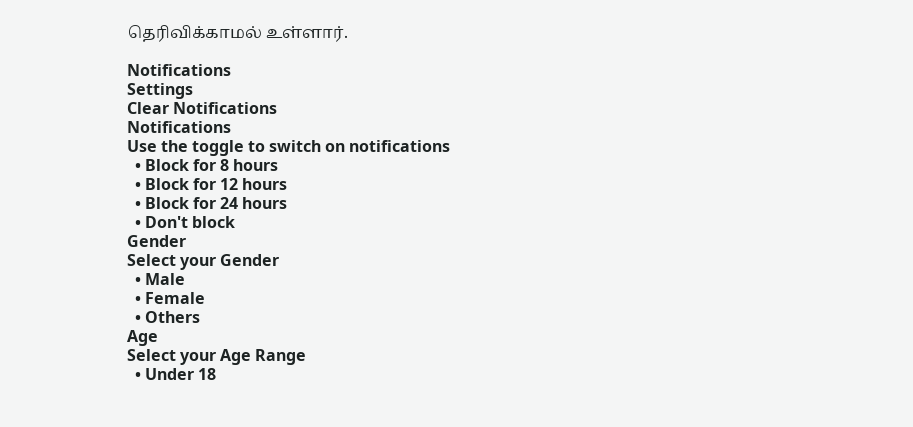தெரிவிக்காமல் உள்ளார்.

Notifications
Settings
Clear Notifications
Notifications
Use the toggle to switch on notifications
  • Block for 8 hours
  • Block for 12 hours
  • Block for 24 hours
  • Don't block
Gender
Select your Gender
  • Male
  • Female
  • Others
Age
Select your Age Range
  • Under 18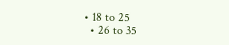• 18 to 25
  • 26 to 35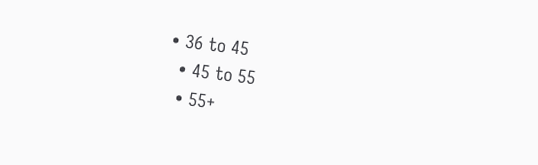• 36 to 45
  • 45 to 55
  • 55+